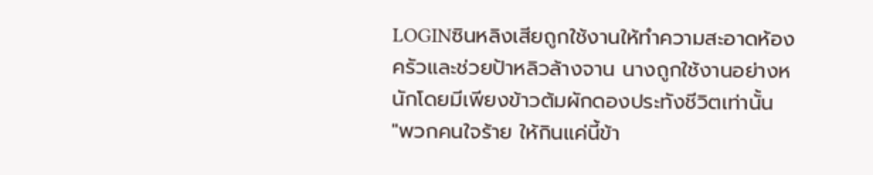LOGINซินหลิงเสียถูกใช้งานให้ทำความสะอาดห้องครัวและช่วยป้าหลิวล้างจาน นางถูกใช้งานอย่างหนักโดยมีเพียงข้าวต้มผักดองประทังชีวิตเท่านั้น
"พวกคนใจร้าย ให้กินแค่นี้ข้า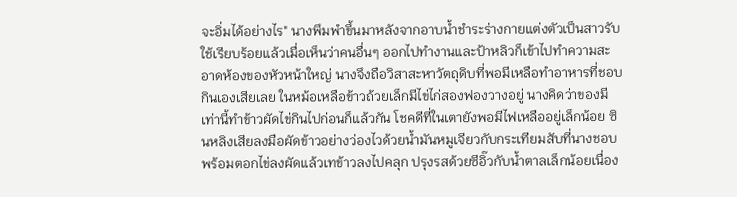จะอิ่มได้อย่างไร" นางพึมพำขึ้นมาหลังจากอาบน้ำชำระร่างกายแต่งตัวเป็นสาวรับใช้เรียบร้อยแล้วเมื่อเห็นว่าคนอื่นๆ ออกไปทำงานและป้าหลิวก็เข้าไปทำความสะอาดห้องของหัวหน้าใหญ่ นางจึงถือวิสาสะหาวัตถุดิบที่พอมีเหลือทำอาหารที่ชอบกินเองเสียเลย ในหม้อเหลือข้าวถ้วยเล็กมีไข่ไก่สองฟองวางอยู่ นางคิดว่าของมีเท่านี้ทำข้าวผัดไข่กินไปก่อนก็แล้วกัน โชคดีที่ในเตายังพอมีไฟเหลืออยู่เล็กน้อย ซินหลิงเสียลงมือผัดข้าวอย่างว่องไวด้วยน้ำมันหมูเจียวกับกระเทียมสับที่นางชอบพร้อมตอกไข่ลงผัดแล้วเทข้าวลงไปคลุก ปรุงรสด้วยซีอิ๊วกับน้ำตาลเล็กน้อยเนื่อง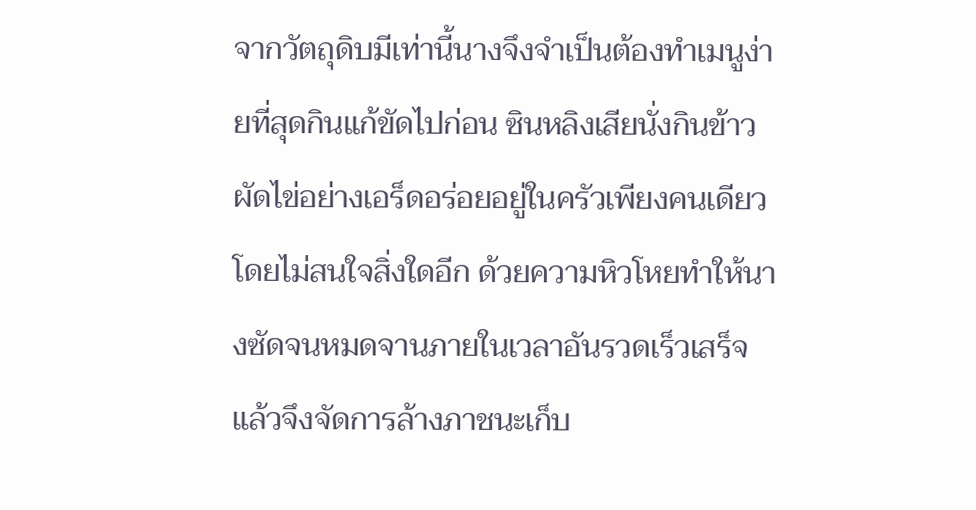จากวัตถุดิบมีเท่านี้นางจึงจำเป็นต้องทำเมนูง่ายที่สุดกินแก้ขัดไปก่อน ซินหลิงเสียนั่งกินข้าวผัดไข่อย่างเอร็ดอร่อยอยู่ในครัวเพียงคนเดียวโดยไม่สนใจสิ่งใดอีก ด้วยความหิวโหยทำให้นางซัดจนหมดจานภายในเวลาอันรวดเร็วเสร็จแล้วจึงจัดการล้างภาชนะเก็บ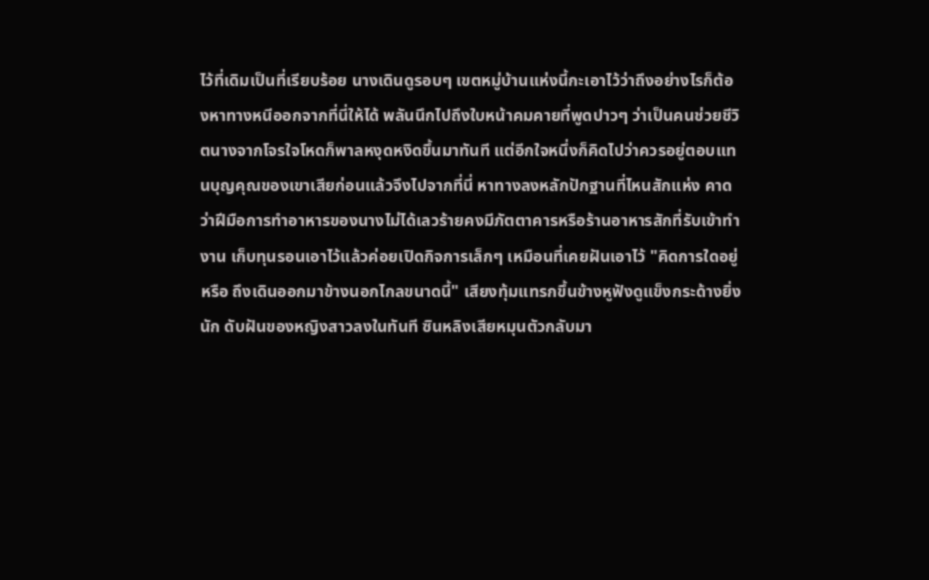ไว้ที่เดิมเป็นที่เรียบร้อย นางเดินดูรอบๆ เขตหมู่บ้านแห่งนี้กะเอาไว้ว่าถึงอย่างไรก็ต้องหาทางหนีออกจากที่นี่ให้ได้ พลันนึกไปถึงใบหน้าคมคายที่พูดปาวๆ ว่าเป็นคนช่วยชีวิตนางจากโจรใจโหดก็พาลหงุดหงิดขึ้นมาทันที แต่อีกใจหนึ่งก็คิดไปว่าควรอยู่ตอบแทนบุญคุณของเขาเสียก่อนแล้วจึงไปจากที่นี่ หาทางลงหลักปักฐานที่ไหนสักแห่ง คาดว่าฝีมือการทำอาหารของนางไม่ได้เลวร้ายคงมีภัตตาคารหรือร้านอาหารสักที่รับเข้าทำงาน เก็บทุนรอนเอาไว้แล้วค่อยเปิดกิจการเล็กๆ เหมือนที่เคยฝันเอาไว้ "คิดการใดอยู่หรือ ถึงเดินออกมาข้างนอกไกลขนาดนี้" เสียงทุ้มแทรกขึ้นข้างหูฟังดูแข็งกระด้างยิ่งนัก ดับฝันของหญิงสาวลงในทันที ซินหลิงเสียหมุนตัวกลับมา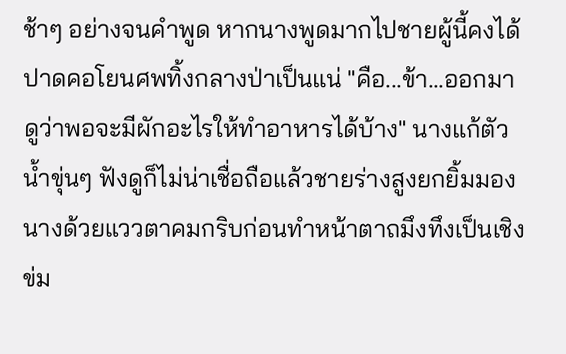ช้าๆ อย่างจนคำพูด หากนางพูดมากไปชายผู้นี้คงได้ปาดคอโยนศพทิ้งกลางป่าเป็นแน่ "คือ...ข้า...ออกมาดูว่าพอจะมีผักอะไรให้ทำอาหารได้บ้าง" นางแก้ตัวน้ำขุ่นๆ ฟังดูก็ไม่น่าเชื่อถือแล้วชายร่างสูงยกยิ้มมองนางด้วยแววตาคมกริบก่อนทำหน้าตาถมึงทึงเป็นเชิงข่ม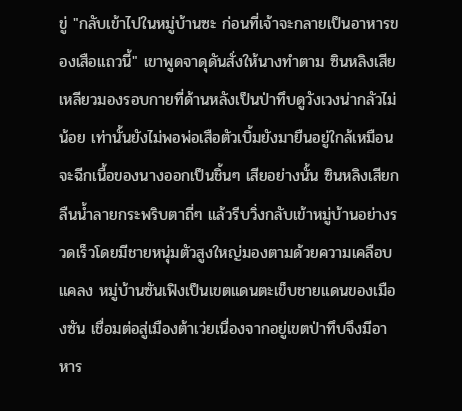ขู่ "กลับเข้าไปในหมู่บ้านซะ ก่อนที่เจ้าจะกลายเป็นอาหารของเสือแถวนี้" เขาพูดจาดุดันสั่งให้นางทำตาม ซินหลิงเสียเหลียวมองรอบกายที่ด้านหลังเป็นป่าทึบดูวังเวงน่ากลัวไม่น้อย เท่านั้นยังไม่พอพ่อเสือตัวเบิ้มยังมายืนอยู่ใกล้เหมือนจะฉีกเนื้อของนางออกเป็นชิ้นๆ เสียอย่างนั้น ซินหลิงเสียกลืนน้ำลายกระพริบตาถี่ๆ แล้วรีบวิ่งกลับเข้าหมู่บ้านอย่างรวดเร็วโดยมีชายหนุ่มตัวสูงใหญ่มองตามด้วยความเคลือบแคลง หมู่บ้านซันเฟิงเป็นเขตแดนตะเข็บชายแดนของเมืองซัน เชื่อมต่อสู่เมืองต้าเว่ยเนื่องจากอยู่เขตป่าทึบจึงมีอาหาร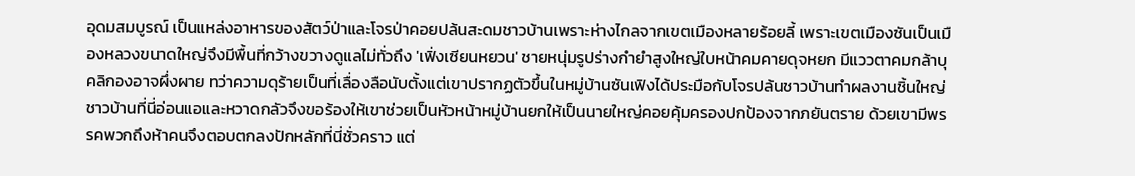อุดมสมบูรณ์ เป็นแหล่งอาหารของสัตว์ป่าและโจรป่าคอยปล้นสะดมชาวบ้านเพราะห่างไกลจากเขตเมืองหลายร้อยลี้ เพราะเขตเมืองซันเป็นเมืองหลวงขนาดใหญ่จึงมีพื้นที่กว้างขวางดูแลไม่ทั่วถึง 'เฟิ่งเซียนหยวน' ชายหนุ่มรูปร่างกำยำสูงใหญ่ใบหน้าคมคายดุจหยก มีแววตาคมกล้าบุคลิกองอาจผึ่งผาย ทว่าความดุร้ายเป็นที่เลื่องลือนับตั้งแต่เขาปรากฏตัวขึ้นในหมู่บ้านซันเฟิงได้ประมือกับโจรปล้นชาวบ้านทำผลงานชิ้นใหญ่ ชาวบ้านที่นี่อ่อนแอและหวาดกลัวจึงขอร้องให้เขาช่วยเป็นหัวหน้าหมู่บ้านยกให้เป็นนายใหญ่คอยคุ้มครองปกป้องจากภยันตราย ด้วยเขามีพรรคพวกถึงห้าคนจึงตอบตกลงปักหลักที่นี่ชั่วคราว แต่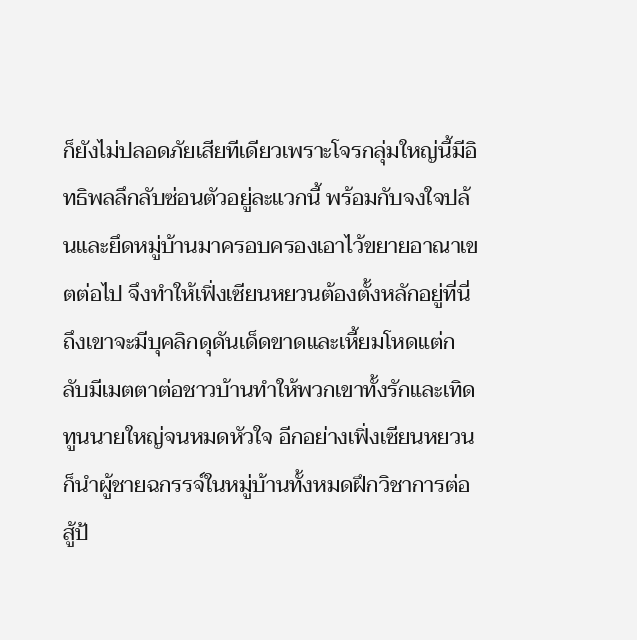ก็ยังไม่ปลอดภัยเสียทีเดียวเพราะโจรกลุ่มใหญ่นี้มีอิทธิพลลึกลับซ่อนตัวอยู่ละแวกนี้ พร้อมกับจงใจปล้นและยึดหมู่บ้านมาครอบครองเอาไว้ขยายอาณาเขตต่อไป จึงทำให้เฟิ่งเซียนหยวนต้องตั้งหลักอยู่ที่นี่ ถึงเขาจะมีบุคลิกดุดันเด็ดขาดและเหี้ยมโหดแต่กลับมีเมตตาต่อชาวบ้านทำให้พวกเขาทั้งรักและเทิดทูนนายใหญ่จนหมดหัวใจ อีกอย่างเฟิ่งเซียนหยวนก็นำผู้ชายฉกรรจ์ในหมู่บ้านทั้งหมดฝึกวิชาการต่อสู้ป้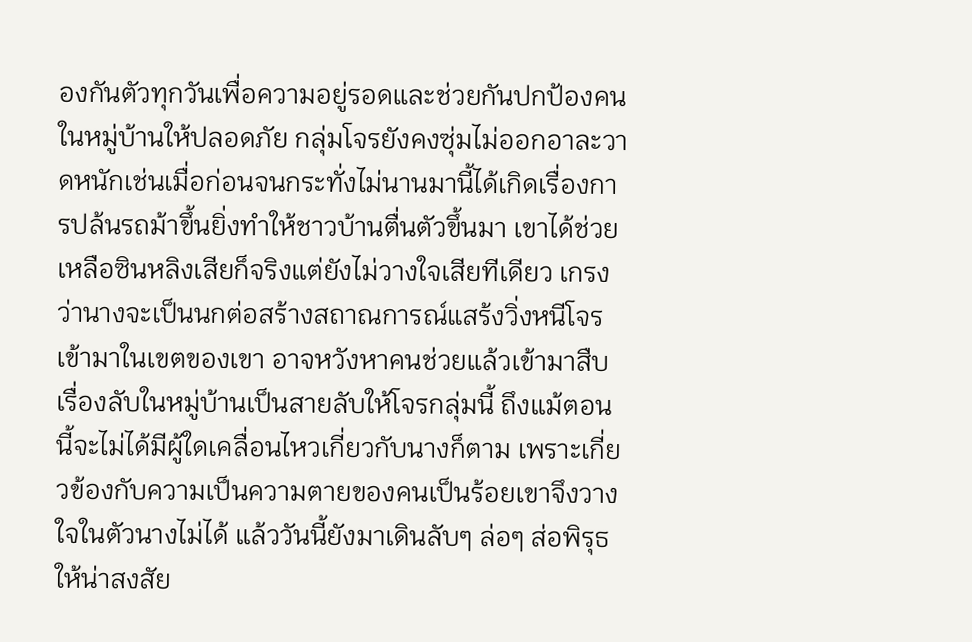องกันตัวทุกวันเพื่อความอยู่รอดและช่วยกันปกป้องคนในหมู่บ้านให้ปลอดภัย กลุ่มโจรยังคงซุ่มไม่ออกอาละวาดหนักเช่นเมื่อก่อนจนกระทั่งไม่นานมานี้ได้เกิดเรื่องการปล้นรถม้าขึ้นยิ่งทำให้ชาวบ้านตื่นตัวขึ้นมา เขาได้ช่วยเหลือซินหลิงเสียก็จริงแต่ยังไม่วางใจเสียทีเดียว เกรงว่านางจะเป็นนกต่อสร้างสถาณการณ์แสร้งวิ่งหนีโจรเข้ามาในเขตของเขา อาจหวังหาคนช่วยแล้วเข้ามาสืบเรื่องลับในหมู่บ้านเป็นสายลับให้โจรกลุ่มนี้ ถึงแม้ตอนนี้จะไม่ได้มีผู้ใดเคลื่อนไหวเกี่ยวกับนางก็ตาม เพราะเกี่ยวข้องกับความเป็นความตายของคนเป็นร้อยเขาจึงวางใจในตัวนางไม่ได้ แล้ววันนี้ยังมาเดินลับๆ ล่อๆ ส่อพิรุธให้น่าสงสัย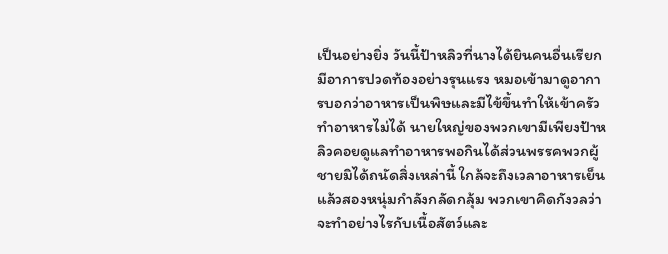เป็นอย่างยิ่ง วันนี้ป้าหลิวที่นางได้ยินคนอื่นเรียกมีอาการปวดท้องอย่างรุนแรง หมอเข้ามาดูอาการบอกว่าอาหารเป็นพิษและมีไข้ขึ้นทำให้เข้าครัวทำอาหารไม่ได้ นายใหญ่ของพวกเขามีเพียงป้าหลิวคอยดูแลทำอาหารพอกินได้ส่วนพรรคพวกผู้ชายมิได้ถนัดสิ่งเหล่านี้ ใกล้จะถึงเวลาอาหารเย็นแล้วสองหนุ่มกำลังกลัดกลุ้ม พวกเขาคิดกังวลว่าจะทำอย่างไรกับเนื้อสัตว์และ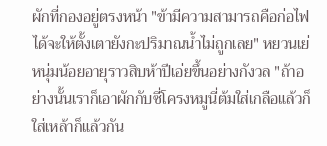ผักที่กองอยู่ตรงหน้า "ข้ามีความสามารถคือก่อไฟได้จะให้ตั้งเตายังกะปริมาณน้ำไม่ถูกเลย" หยวนเย่ หนุ่มน้อยอายุราวสิบห้าปีเอ่ยขึ้นอย่างกังวล "ถ้าอย่างนั้นเราก็เอาผักกับซี่โครงหมูนี่ต้มใส่เกลือแล้วก็ใส่เหล้าก็แล้วกัน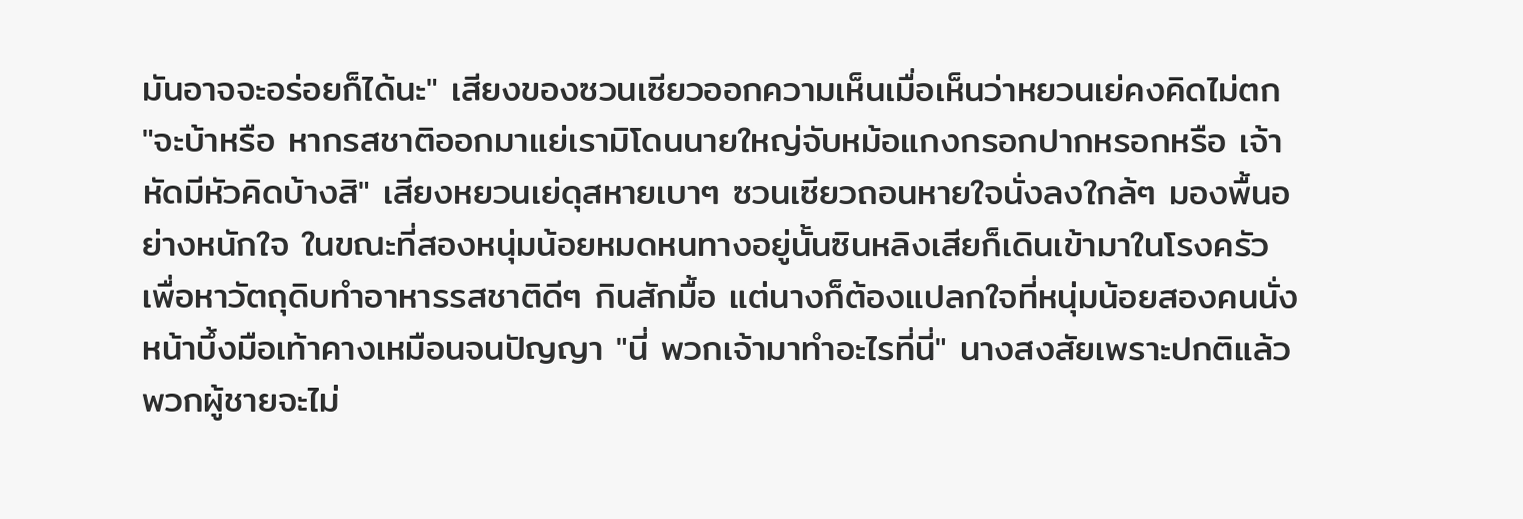มันอาจจะอร่อยก็ได้นะ" เสียงของซวนเซียวออกความเห็นเมื่อเห็นว่าหยวนเย่คงคิดไม่ตก "จะบ้าหรือ หากรสชาติออกมาแย่เรามิโดนนายใหญ่จับหม้อแกงกรอกปากหรอกหรือ เจ้าหัดมีหัวคิดบ้างสิ" เสียงหยวนเย่ดุสหายเบาๆ ซวนเซียวถอนหายใจนั่งลงใกล้ๆ มองพื้นอย่างหนักใจ ในขณะที่สองหนุ่มน้อยหมดหนทางอยู่นั้นซินหลิงเสียก็เดินเข้ามาในโรงครัวเพื่อหาวัตถุดิบทำอาหารรสชาติดีๆ กินสักมื้อ แต่นางก็ต้องแปลกใจที่หนุ่มน้อยสองคนนั่งหน้าบึ้งมือเท้าคางเหมือนจนปัญญา "นี่ พวกเจ้ามาทำอะไรที่นี่" นางสงสัยเพราะปกติแล้วพวกผู้ชายจะไม่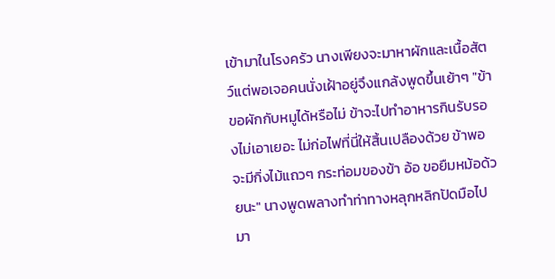เข้ามาในโรงครัว นางเพียงจะมาหาผักและเนื้อสัตว์แต่พอเจอคนนั่งเฝ้าอยู่จึงแกล้งพูดขึ้นเย้าๆ "ข้าขอผักกับหมูได้หรือไม่ ข้าจะไปทำอาหารกินรับรองไม่เอาเยอะ ไม่ก่อไฟที่นี่ให้สิ้นเปลืองด้วย ข้าพอจะมีกิ่งไม้แถวๆ กระท่อมของข้า อ้อ ขอยืมหม้อด้วยนะ" นางพูดพลางทำท่าทางหลุกหลิกปัดมือไปมา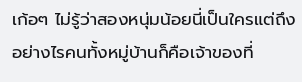เก้อๆ ไม่รู้ว่าสองหนุ่มน้อยนี่เป็นใครแต่ถึงอย่างไรคนทั้งหมู่บ้านก็คือเจ้าของที่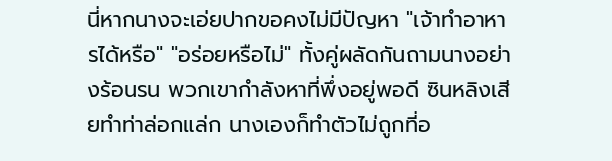นี่หากนางจะเอ่ยปากขอคงไม่มีปัญหา "เจ้าทำอาหารได้หรือ" "อร่อยหรือไม่" ทั้งคู่ผลัดกันถามนางอย่างร้อนรน พวกเขากำลังหาที่พึ่งอยู่พอดี ซินหลิงเสียทำท่าล่อกแล่ก นางเองก็ทำตัวไม่ถูกที่อ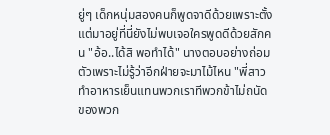ยู่ๆ เด็กหนุ่มสองคนก็พูดจาดีด้วยเพราะตั้งแต่มาอยู่ที่นี่ยังไม่พบเจอใครพูดดีด้วยสักคน "อ้อ..ได้สิ พอทำได้" นางตอบอย่างถ่อมตัวเพราะไม่รู้ว่าอีกฝ่ายจะมาไม้ไหน "พี่สาว ทำอาหารเย็นแทนพวกเราทีพวกข้าไม่ถนัดของพวก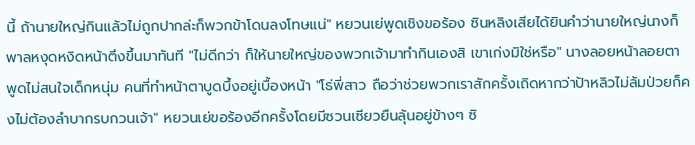นี้ ถ้านายใหญ่กินแล้วไม่ถูกปากล่ะก็พวกข้าโดนลงโทษแน่" หยวนเย่พูดเชิงขอร้อง ซินหลิงเสียได้ยินคำว่านายใหญ่นางก็พาลหงุดหงิดหน้าตึงขึ้นมาทันที "ไม่ดีกว่า ก็ให้นายใหญ่ของพวกเจ้ามาทำกินเองสิ เขาเก่งมิใช่หรือ" นางลอยหน้าลอยตาพูดไม่สนใจเด็กหนุ่ม คนที่ทำหน้าตาบูดบึ้งอยู่เบื้องหน้า "โธ่พี่สาว ถือว่าช่วยพวกเราสักครั้งเถิดหากว่าป้าหลิวไม่ล้มป่วยก็คงไม่ต้องลำบากรบกวนเจ้า" หยวนเย่ขอร้องอีกครั้งโดยมีซวนเซียวยืนลุ้นอยู่ข้างๆ ซิ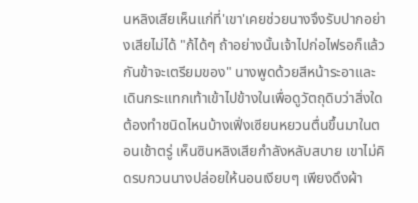นหลิงเสียเห็นแก่ที่'เขา'เคยช่วยนางจึงรับปากอย่างเสียไม่ได้ "ก้ได้ๆ ถ้าอย่างนั้นเจ้าไปก่อไฟรอก็แล้วกันข้าจะเตรียมของ" นางพูดด้วยสีหน้าระอาและเดินกระแทกเท้าเข้าไปข้างในเพื่อดูวัตถุดิบว่าสิ่งใดต้องทำชนิดไหนบ้างเฟิ่งเซียนหยวนตื่นขึ้นมาในตอนเช้าตรู่ เห็นซินหลิงเสียกำลังหลับสบาย เขาไม่คิดรบกวนนางปล่อยให้นอนเงียบๆ เพียงดึงผ้า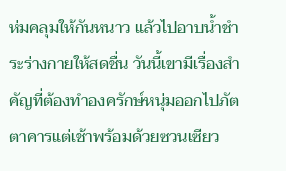ห่มคลุมให้กันหนาว แล้วไปอาบน้ำชำระร่างกายให้สดชื่น วันนี้เขามีเรื่องสำคัญที่ต้องทำองครักษ์หนุ่มออกไปภัตตาคารแต่เช้าพร้อมด้วยซวนเซียว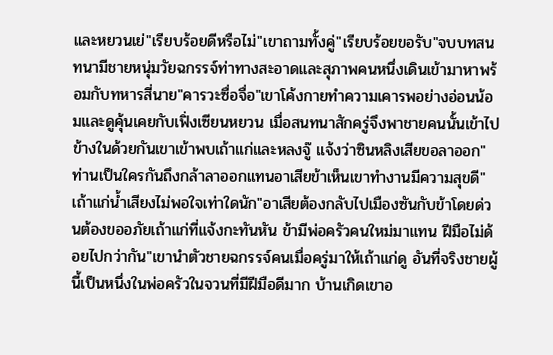และหยวนเย่"เรียบร้อยดีหรือไม่"เขาถามทั้งคู่"เรียบร้อยขอรับ"จบบทสนทนามีชายหนุ่มวัยฉกรรจ์ท่าทางสะอาดและสุภาพคนหนึ่งเดินเข้ามาหาพร้อมกับทหารสี่นาย"คารวะซื่อจื่อ"เขาโค้งกายทำความเคารพอย่างอ่อนน้อมและดูคุ้นเคยกับเฟิ่งเซียนหยวน เมื่อสนทนาสักครู่จึงพาชายคนนั้นเข้าไปข้างในด้วยกันเขาเข้าพบเถ้าแก่และหลงจู๊ แจ้งว่าซินหลิงเสียขอลาออก"ท่านเป็นใครกันถึงกล้าลาออกแทนอาเสียข้าเห็นเขาทำงานมีความสุขดี"เถ้าแก่น้ำเสียงไม่พอใจเท่าใดนัก"อาเสียต้องกลับไปเมืองซันกับข้าโดยด่วนต้องขออภัยเถ้าแก่ที่แจ้งกะทันหัน ข้ามีพ่อครัวคนใหม่มาแทน ฝีมือไม่ด้อยไปกว่ากัน"เขานำตัวชายฉกรรจ์คนเมื่อครู่มาให้เถ้าแก่ดู อันที่จริงชายผู้นี้เป็นหนึ่งในพ่อครัวในจวนที่มีฝีมือดีมาก บ้านเกิดเขาอ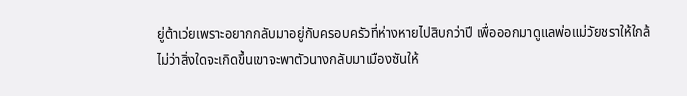ยู่ต้าเว่ยเพราะอยากกลับมาอยู่กับครอบครัวที่ห่างหายไปสิบกว่าปี เพื่อออกมาดูแลพ่อแม่วัยชราให้ใกล้
ไม่ว่าสิ่งใดจะเกิดขึ้นเขาจะพาตัวนางกลับมาเมืองซันให้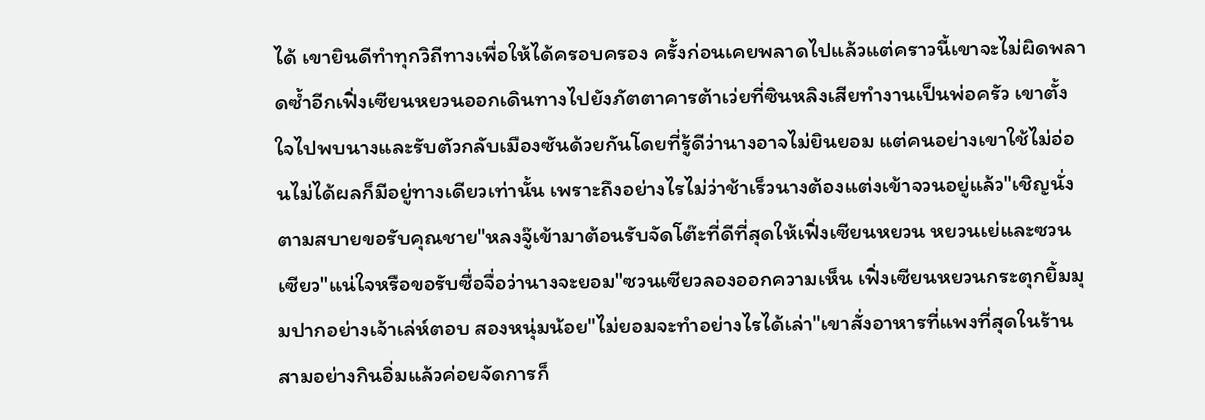ได้ เขายินดีทำทุกวิถีทางเพื่อให้ได้ครอบครอง ครั้งก่อนเคยพลาดไปแล้วแต่คราวนี้เขาจะไม่ผิดพลาดซ้ำอีกเฟิ่งเซียนหยวนออกเดินทางไปยังภัตตาคารต้าเว่ยที่ซินหลิงเสียทำงานเป็นพ่อครัว เขาตั้งใจไปพบนางและรับตัวกลับเมืองซันด้วยกันโดยที่รู้ดีว่านางอาจไม่ยินยอม แต่คนอย่างเขาใช้ไม่อ่อนไม่ได้ผลก็มีอยู่ทางเดียวเท่านั้น เพราะถึงอย่างไรไม่ว่าช้าเร็วนางต้องแต่งเข้าจวนอยู่แล้ว"เชิญนั่งตามสบายขอรับคุณชาย"หลงจู๊เข้ามาต้อนรับจัดโต๊ะที่ดีที่สุดให้เฟิ่งเซียนหยวน หยวนเย่และซวนเซียว"แน่ใจหรือขอรับซื่อจื่อว่านางจะยอม"ซวนเซียวลองออกความเห็น เฟิ่งเซียนหยวนกระตุกยิ้มมุมปากอย่างเจ้าเล่ห์ตอบ สองหนุ่มน้อย"ไม่ยอมจะทำอย่างไรได้เล่า"เขาสั่งอาหารที่แพงที่สุดในร้านสามอย่างกินอิ่มแล้วค่อยจัดการก็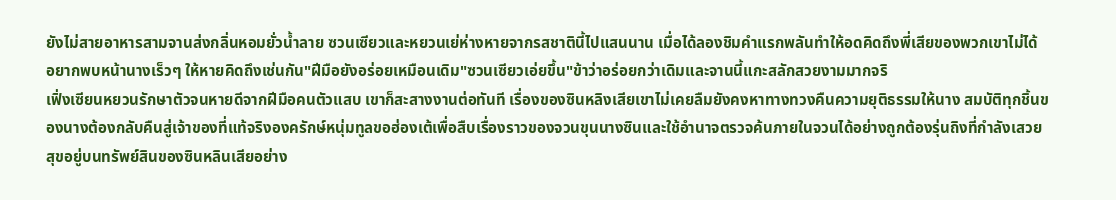ยังไม่สายอาหารสามจานส่งกลิ่นหอมยั่วน้ำลาย ซวนเซียวและหยวนเย่ห่างหายจากรสชาตินี้ไปแสนนาน เมื่อได้ลองชิมคำแรกพลันทำให้อดคิดถึงพี่เสียของพวกเขาไม่ได้ อยากพบหน้านางเร็วๆ ให้หายคิดถึงเช่นกัน"ฝีมือยังอร่อยเหมือนเดิม"ซวนเซียวเอ่ยขึ้น"ข้าว่าอร่อยกว่าเดิมและจานนี้แกะสลักสวยงามมากจริ
เฟิ่งเซียนหยวนรักษาตัวจนหายดีจากฝีมือคนตัวแสบ เขาก็สะสางงานต่อทันที เรื่องของซินหลิงเสียเขาไม่เคยลืมยังคงหาทางทวงคืนความยุติธรรมให้นาง สมบัติทุกชิ้นของนางต้องกลับคืนสู่เจ้าของที่แท้จริงองครักษ์หนุ่มทูลขอฮ่องเต้เพื่อสืบเรื่องราวของจวนขุนนางซินและใช้อำนาจตรวจค้นภายในจวนได้อย่างถูกต้องรุ่นถิงที่กำลังเสวยสุขอยู่บนทรัพย์สินของซินหลินเสียอย่าง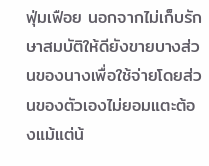ฟุ่มเฟือย นอกจากไม่เก็บรักษาสมบัติให้ดียังขายบางส่วนของนางเพื่อใช้จ่ายโดยส่วนของตัวเองไม่ยอมแตะต้องแม้แต่น้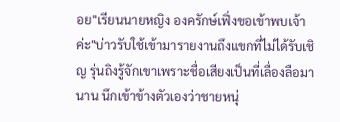อย"เรียนนายหญิง องครักษ์เฟิ่งขอเข้าพบเจ้าค่ะ"บ่าวรับใช้เข้ามารายงานถึงแขกที่ไม่ได้รับเชิญ รุ่นถิงรู้จักเขาเพราะชื่อเสียงเป็นที่เลื่องลือมานาน นึกเข้าข้างตัวเองว่าชายหนุ่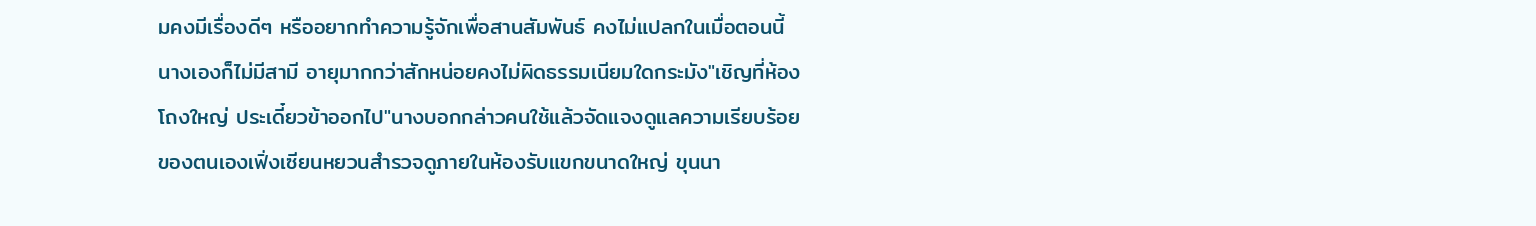มคงมีเรื่องดีๆ หรืออยากทำความรู้จักเพื่อสานสัมพันธ์ คงไม่แปลกในเมื่อตอนนี้นางเองก็ไม่มีสามี อายุมากกว่าสักหน่อยคงไม่ผิดธรรมเนียมใดกระมัง"เชิญที่ห้องโถงใหญ่ ประเดี๋ยวข้าออกไป"นางบอกกล่าวคนใช้แล้วจัดแจงดูแลความเรียบร้อยของตนเองเฟิ่งเซียนหยวนสำรวจดูภายในห้องรับแขกขนาดใหญ่ ขุนนา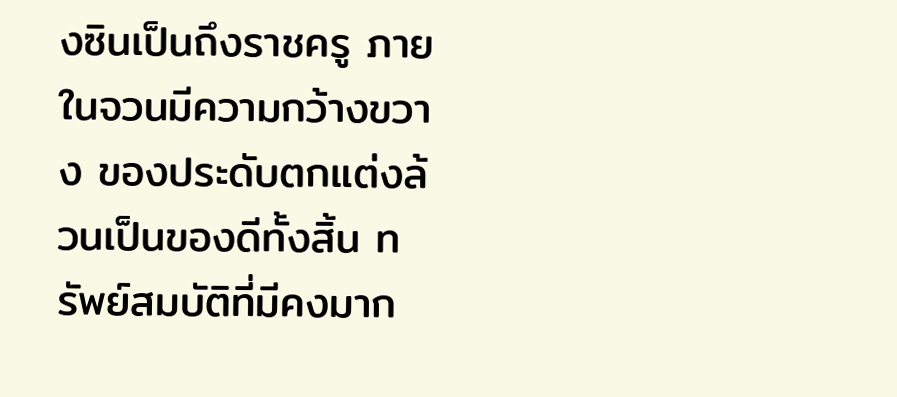งซินเป็นถึงราชครู ภายในจวนมีความกว้างขวาง ของประดับตกแต่งล้วนเป็นของดีทั้งสิ้น ทรัพย์สมบัติที่มีคงมาก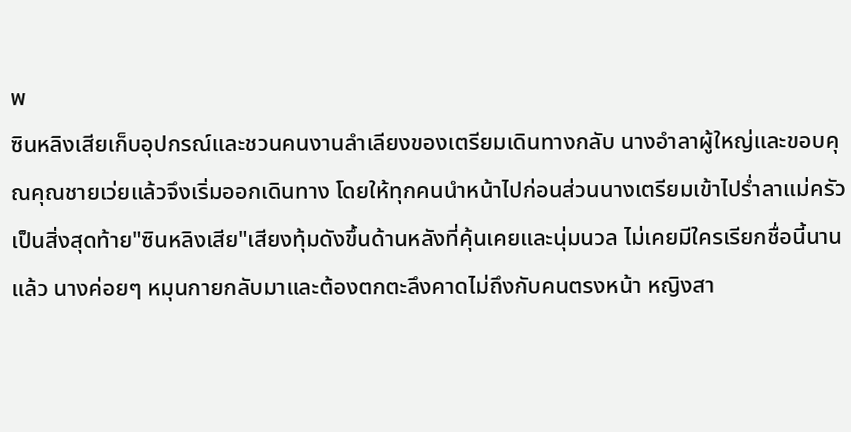พ
ซินหลิงเสียเก็บอุปกรณ์และชวนคนงานลำเลียงของเตรียมเดินทางกลับ นางอำลาผู้ใหญ่และขอบคุณคุณชายเว่ยแล้วจึงเริ่มออกเดินทาง โดยให้ทุกคนนำหน้าไปก่อนส่วนนางเตรียมเข้าไปร่ำลาแม่ครัวเป็นสิ่งสุดท้าย"ซินหลิงเสีย"เสียงทุ้มดังขึ้นด้านหลังที่คุ้นเคยและนุ่มนวล ไม่เคยมีใครเรียกชื่อนี้นานแล้ว นางค่อยๆ หมุนกายกลับมาและต้องตกตะลึงคาดไม่ถึงกับคนตรงหน้า หญิงสา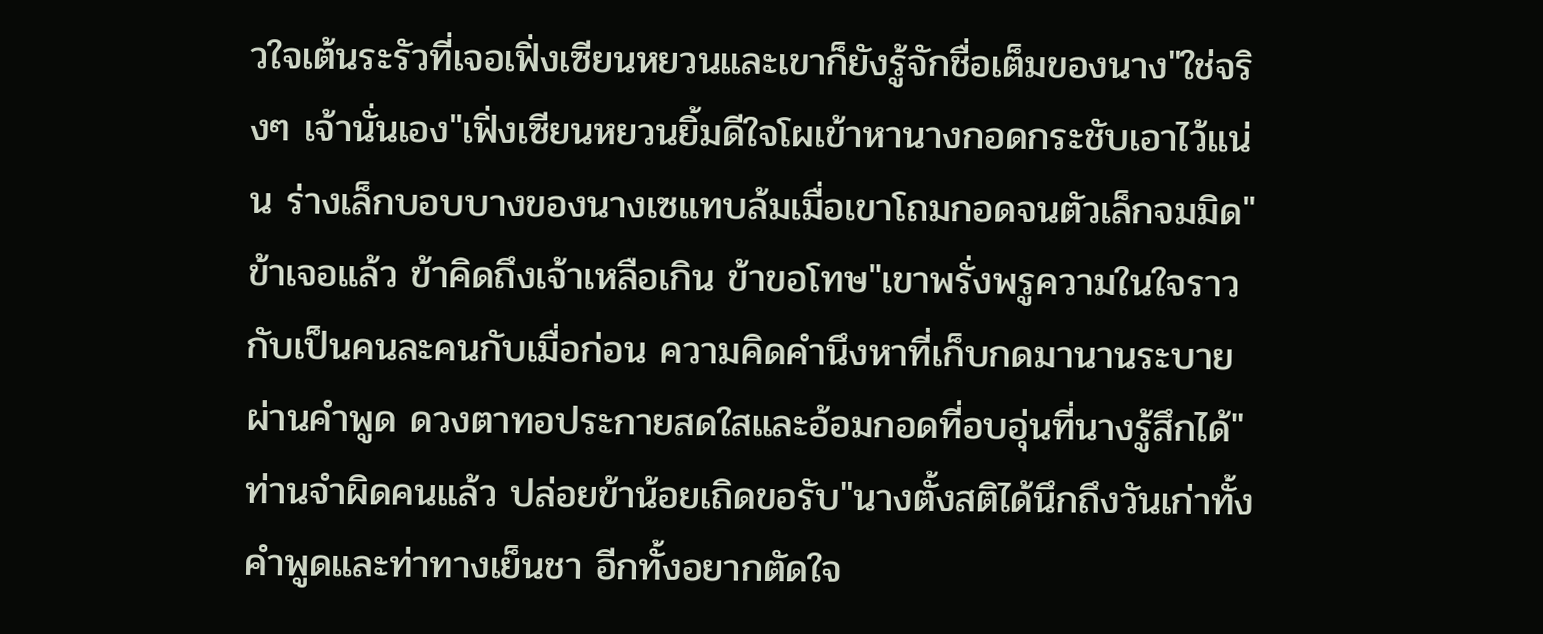วใจเต้นระรัวที่เจอเฟิ่งเซียนหยวนและเขาก็ยังรู้จักชื่อเต็มของนาง"ใช่จริงๆ เจ้านั่นเอง"เฟิ่งเซียนหยวนยิ้มดีใจโผเข้าหานางกอดกระชับเอาไว้แน่น ร่างเล็กบอบบางของนางเซแทบล้มเมื่อเขาโถมกอดจนตัวเล็กจมมิด"ข้าเจอแล้ว ข้าคิดถึงเจ้าเหลือเกิน ข้าขอโทษ"เขาพรั่งพรูความในใจราวกับเป็นคนละคนกับเมื่อก่อน ความคิดคำนึงหาที่เก็บกดมานานระบายผ่านคำพูด ดวงตาทอประกายสดใสและอ้อมกอดที่อบอุ่นที่นางรู้สึกได้"ท่านจำผิดคนแล้ว ปล่อยข้าน้อยเถิดขอรับ"นางตั้งสติได้นึกถึงวันเก่าทั้งคำพูดและท่าทางเย็นชา อีกทั้งอยากตัดใจ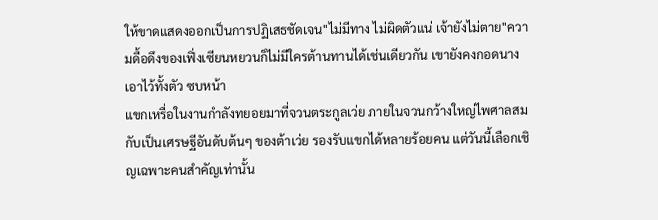ให้ขาดแสดงออกเป็นการปฏิเสธชัดเจน"ไม่มีทาง ไม่ผิดตัวแน่ เจ้ายังไม่ตาย"ความดื้อดึงของเฟิ่งเซียนหยวนก็ไม่มีใครต้านทานได้เช่นเดียวกัน เขายังคงกอดนางเอาไว้ทั้งตัว ซบหน้า
แขกเหรื่อในงานกำลังทยอยมาที่จวนตระกูลเว่ย ภายในจวนกว้างใหญ่ไพศาลสมกับเป็นเศรษฐีอันดับต้นๆ ของต้าเว่ย รองรับแขกได้หลายร้อยคน แต่วันนี้เลือกเชิญเฉพาะคนสำคัญเท่านั้น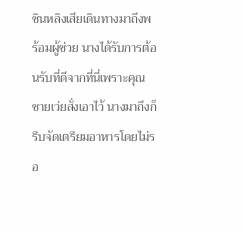ซินหลิงเสียเดินทางมาถึงพร้อมผู้ช่วย นางได้รับการต้อนรับที่ดีจากที่นี่เพราะคุณชายเว่ยสั่งเอาไว้ นางมาถึงก็รีบจัดเตรียมอาหารโดยไม่รอ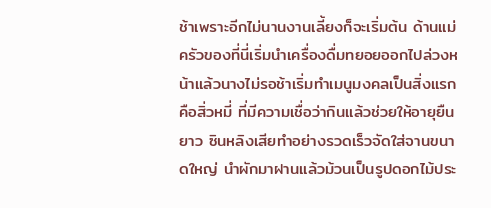ช้าเพราะอีกไม่นานงานเลี้ยงก็จะเริ่มต้น ด้านแม่ครัวของที่นี่เริ่มนำเครื่องดื่มทยอยออกไปล่วงหน้าแล้วนางไม่รอช้าเริ่มทำเมนูมงคลเป็นสิ่งแรกคือสิ่วหมี่ ที่มีความเชื่อว่ากินแล้วช่วยให้อายุยืนยาว ซินหลิงเสียทำอย่างรวดเร็วจัดใส่จานขนาดใหญ่ นำผักมาฝานแล้วม้วนเป็นรูปดอกไม้ประ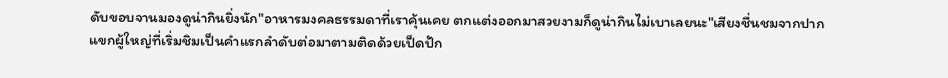ดับขอบจานมองดูน่ากินยิ่งนัก"อาหารมงคลธรรมดาที่เราคุ้นเคย ตกแต่งออกมาสวยงามก็ดูน่ากินไม่เบาเลยนะ"เสียงชื่นชมจากปากแขกผู้ใหญ่ที่เริ่มชิมเป็นคำแรกลำดับต่อมาตามติดด้วยเป็ดปัก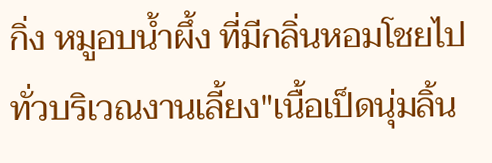กิ่ง หมูอบน้ำผึ้ง ที่มีกลิ่นหอมโชยไปทั่วบริเวณงานเลี้ยง"เนื้อเป็ดนุ่มลิ้น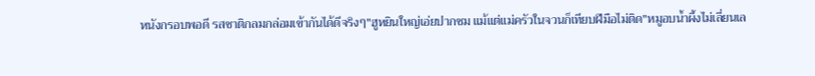หนังกรอบพอดี รสชาติกลมกล่อมเข้ากันได้ดีจริงๆ"ฮูหยินใหญ่เอ่ยปากชม แม้แต่แม่ครัวในจวนก็เทียบฝีมือไม่ติด"หมูอบน้ำผึ้งไม่เลี่ยนเล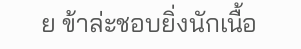ย ข้าล่ะชอบยิ่งนักเนื้อ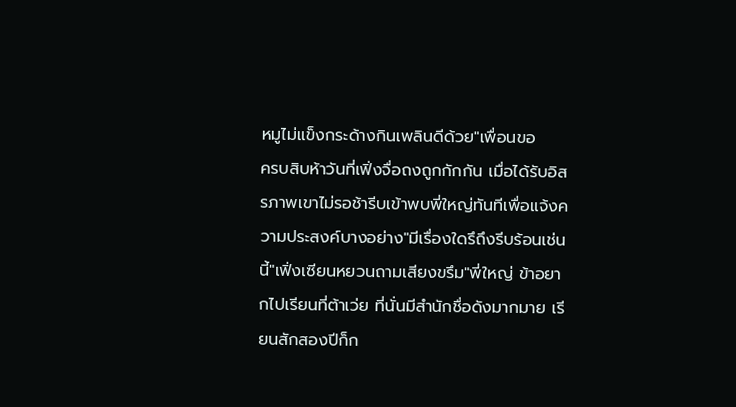หมูไม่แข็งกระด้างกินเพลินดีด้วย"เพื่อนขอ
ครบสิบห้าวันที่เฟิ่งจื่อถงถูกกักกัน เมื่อได้รับอิสรภาพเขาไม่รอช้ารีบเข้าพบพี่ใหญ่ทันทีเพื่อแจ้งความประสงค์บางอย่าง"มีเรื่องใดรึถึงรีบร้อนเช่นนี้"เฟิ่งเซียนหยวนถามเสียงขรึม"พี่ใหญ่ ข้าอยากไปเรียนที่ต้าเว่ย ที่นั่นมีสำนักชื่อดังมากมาย เรียนสักสองปีก็ก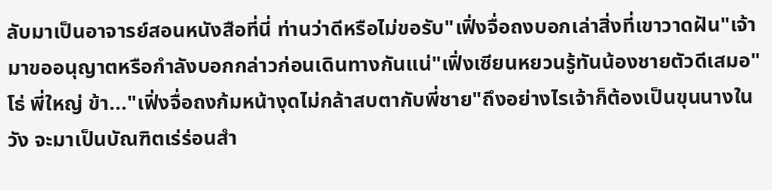ลับมาเป็นอาจารย์สอนหนังสือที่นี่ ท่านว่าดีหรือไม่ขอรับ"เฟิ่งจื่อถงบอกเล่าสิ่งที่เขาวาดฝัน"เจ้ามาขออนุญาตหรือกำลังบอกกล่าวก่อนเดินทางกันแน่"เฟิ่งเซียนหยวนรู้ทันน้องชายตัวดีเสมอ"โธ่ พี่ใหญ่ ข้า..."เฟิ่งจื่อถงก้มหน้างุดไม่กล้าสบตากับพี่ชาย"ถึงอย่างไรเจ้าก็ต้องเป็นขุนนางในวัง จะมาเป็นบัณฑิตเร่ร่อนสำ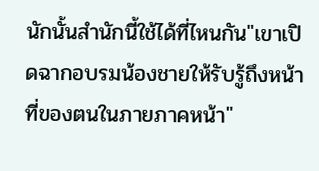นักนั้นสำนักนี้ใช้ได้ที่ไหนกัน"เขาเปิดฉากอบรมน้องชายให้รับรู้ถึงหน้าที่ของตนในภายภาคหน้า"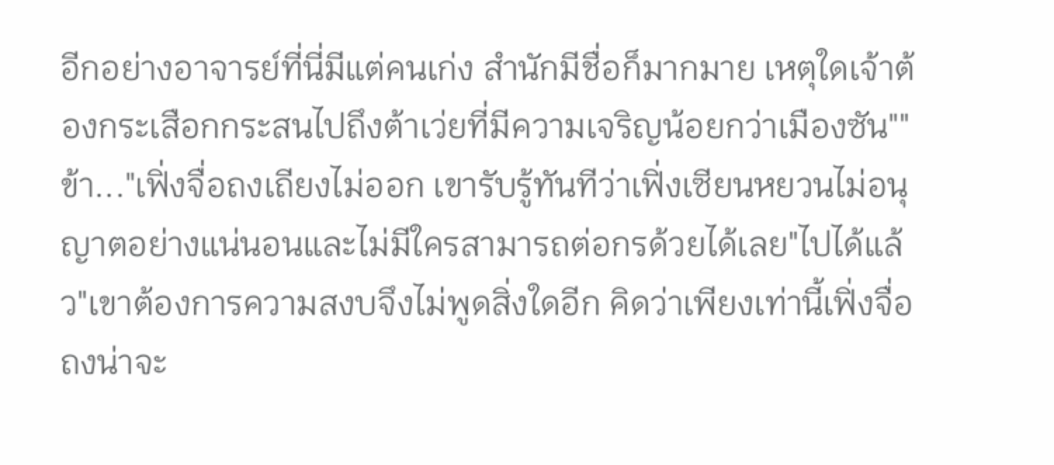อีกอย่างอาจารย์ที่นี่มีแต่คนเก่ง สำนักมีชื่อก็มากมาย เหตุใดเจ้าต้องกระเสือกกระสนไปถึงต้าเว่ยที่มีความเจริญน้อยกว่าเมืองซัน""ข้า..."เฟิ่งจื่อถงเถียงไม่ออก เขารับรู้ทันทีว่าเฟิ่งเซียนหยวนไม่อนุญาตอย่างแน่นอนและไม่มีใครสามารถต่อกรด้วยได้เลย"ไปได้แล้ว"เขาต้องการความสงบจึงไม่พูดสิ่งใดอีก คิดว่าเพียงเท่านี้เฟิ่งจื่อถงน่าจะ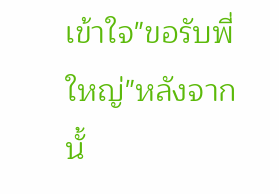เข้าใจ"ขอรับพี่ใหญ่"หลังจากนั้